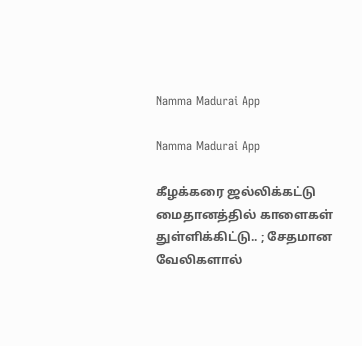Namma Madurai App

Namma Madurai App

கீழக்கரை ஜல்லிக்கட்டு மைதானத்தில் காளைகள் துள்ளிக்கிட்டு.. ; சேதமான வேலிகளால்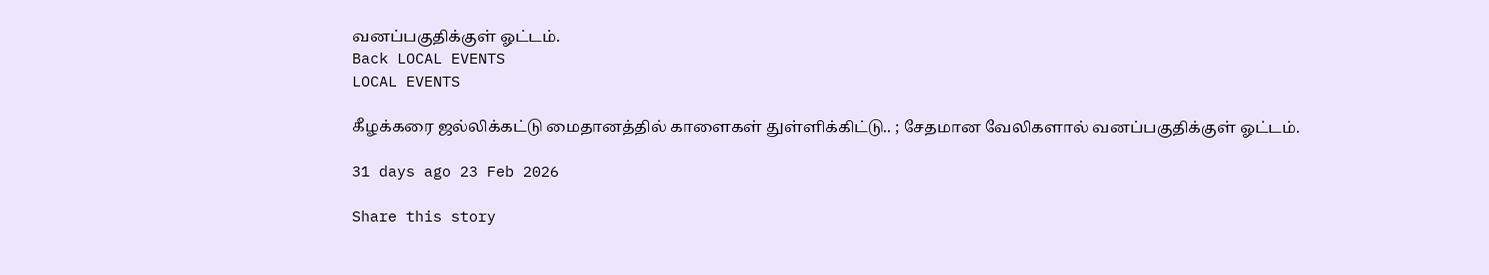வனப்பகுதிக்குள் ஓட்டம்.
Back LOCAL EVENTS
LOCAL EVENTS

கீழக்கரை ஜல்லிக்கட்டு மைதானத்தில் காளைகள் துள்ளிக்கிட்டு.. ; சேதமான வேலிகளால் வனப்பகுதிக்குள் ஓட்டம்.

31 days ago 23 Feb 2026

Share this story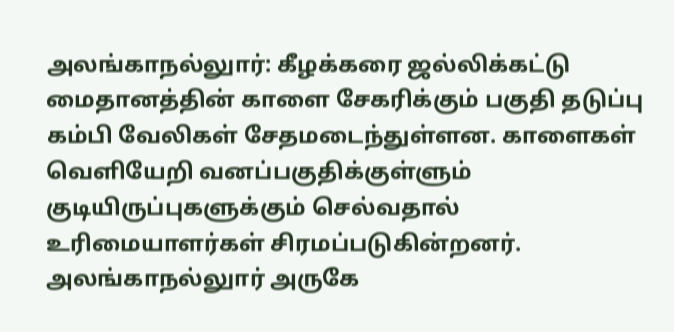அலங்காநல்லுார்: கீழக்கரை ஜல்லிக்கட்டு மைதானத்தின் காளை சேகரிக்கும் பகுதி தடுப்பு கம்பி வேலிகள் சேதமடைந்துள்ளன. காளைகள் வெளியேறி வனப்பகுதிக்குள்ளும் குடியிருப்புகளுக்கும் செல்வதால் உரிமையாளர்கள் சிரமப்படுகின்றனர். அலங்காநல்லுார் அருகே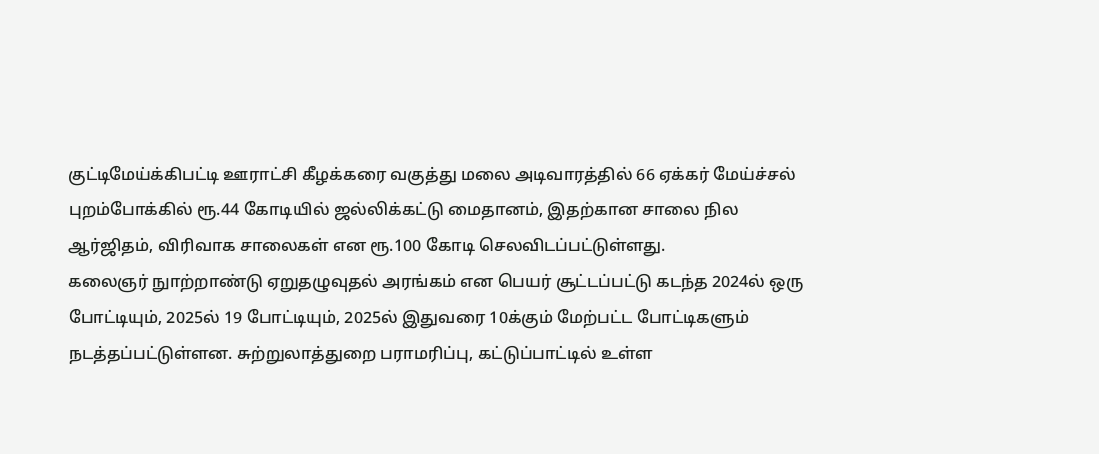குட்டிமேய்க்கிபட்டி ஊராட்சி கீழக்கரை வகுத்து மலை அடிவாரத்தில் 66 ஏக்கர் மேய்ச்சல் புறம்போக்கில் ரூ.44 கோடியில் ஜல்லிக்கட்டு மைதானம், இதற்கான சாலை நில ஆர்ஜிதம், விரிவாக சாலைகள் என ரூ.100 கோடி செலவிடப்பட்டுள்ளது.
கலைஞர் நுாற்றாண்டு ஏறுதழுவுதல் அரங்கம் என பெயர் சூட்டப்பட்டு கடந்த 2024ல் ஒரு போட்டியும், 2025ல் 19 போட்டியும், 2025ல் இதுவரை 10க்கும் மேற்பட்ட போட்டிகளும் நடத்தப்பட்டுள்ளன. சுற்றுலாத்துறை பராமரிப்பு, கட்டுப்பாட்டில் உள்ள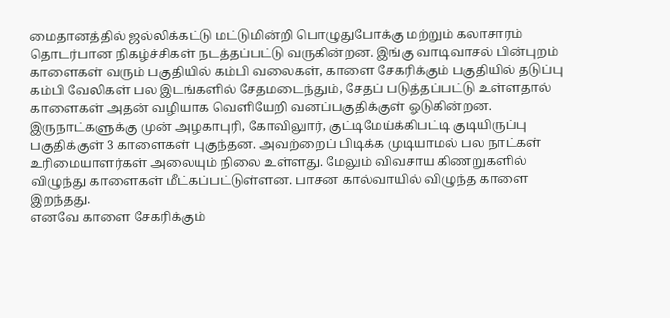மைதானத்தில் ஜல்லிக்கட்டு மட்டுமின்றி பொழுதுபோக்கு மற்றும் கலாசாரம் தொடர்பான நிகழ்ச்சிகள் நடத்தப்பட்டு வருகின்றன. இங்கு வாடிவாசல் பின்புறம் காளைகள் வரும் பகுதியில் கம்பி வலைகள், காளை சேகரிக்கும் பகுதியில் தடுப்பு கம்பி வேலிகள் பல இடங்களில் சேதமடைந்தும், சேதப் படுத்தப்பட்டு உள்ளதால் காளைகள் அதன் வழியாக வெளியேறி வனப்பகுதிக்குள் ஓடுகின்றன. இருநாட்களுக்கு முன் அழகாபுரி, கோவிலுார், குட்டிமேய்க்கிபட்டி குடியிருப்பு பகுதிக்குள் 3 காளைகள் புகுந்தன. அவற்றைப் பிடிக்க முடியாமல் பல நாட்கள் உரிமையாளர்கள் அலையும் நிலை உள்ளது. மேலும் விவசாய கிணறுகளில் விழுந்து காளைகள் மீட்கப்பட்டுள்ளன. பாசன கால்வாயில் விழுந்த காளை இறந்தது.
எனவே காளை சேகரிக்கும்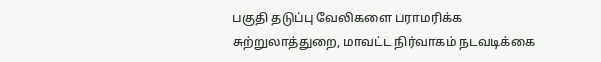பகுதி தடுப்பு வேலிகளை பராமரிக்க சுற்றுலாத்துறை, மாவட்ட நிர்வாகம் நடவடிக்கை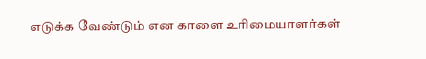எடுக்க வேண்டும் என காளை உரிமையாளர்கள்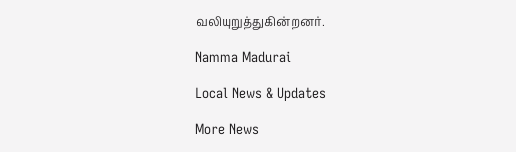வலியுறுத்துகின்றனர்.

Namma Madurai

Local News & Updates

More News